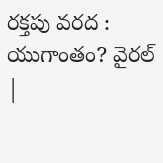రక్తపు వరద : యుగాంతం? వైరల్ |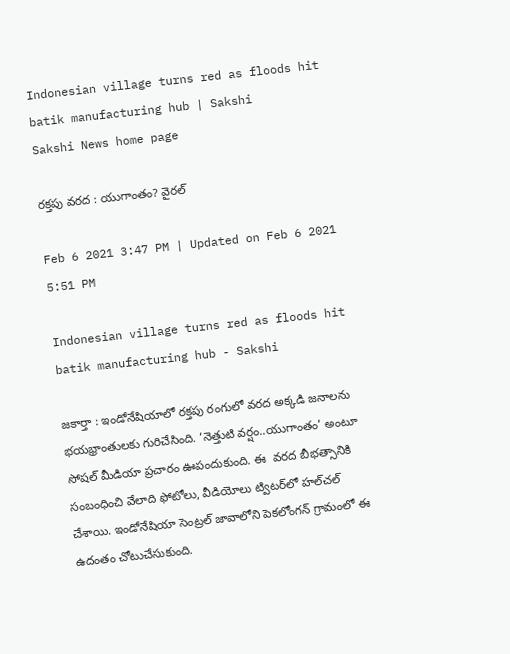Indonesian village turns red as floods hit batik manufacturing hub | Sakshi
Sakshi News home page

రక్తపు వరద : యుగాంతం? వైరల్

Feb 6 2021 3:47 PM | Updated on Feb 6 2021 5:51 PM

Indonesian village turns red as floods hit batik manufacturing hub - Sakshi

జకార్తా : ఇండోనేషియాలో రక్తపు రంగులో వరద అక్కడి జనాలను భయభ్రాంతులకు గురిచేసింది. ‘నెత్తుటి వర్షం..యుగాంతం’ అంటూ సోషల్‌ మీడియా ప్రచారం ఊపందుకుంది. ఈ  వరద బీభత్సానికి సంబంధించి వేలాది ఫోటోలు, వీడియోలు ట్విటర్‌లో హల్‌చల్‌ చేశాయి. ఇండోనేషియా సెంట్రల్ జావాలోని పెకలోంగన్ గ్రామంలో ఈ ఉదంతం చోటుచేసుకుంది.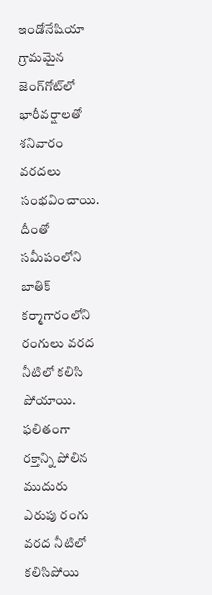ఇండోనేషియా గ్రామమైన జెంగ్‌గోట్‌లో భారీవర్షాలతో శనివారం వరదలు సంభవించాయి. దీంతో సమీపంలోని బాతిక్ కర్మాగారంలోని  రంగులు వరద నీటిలో కలిసి పోయాయి. ఫలితంగా రక్తాన్ని పోలిన ముదురు  ఎరుపు రంగు వరద నీటిలో కలిసిపోయి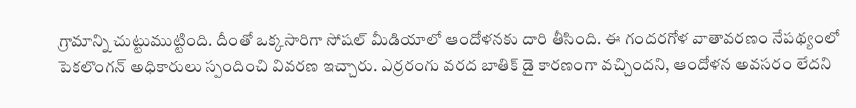గ్రామాన్ని చుట్టుముట్టింది. దీంతో ఒక్కసారిగా సోషల్ మీడియాలో ఆందోళనకు దారి తీసింది. ఈ గందరగోళ వాతావరణం నేపథ్యంలో పెకలొంగన్ అధికారులు స్పందించి వివరణ ఇచ్చారు. ఎర్రరంగు వరద బాతిక్ డై కారణంగా వచ్చిందని, ఆందోళన అవసరం లేదని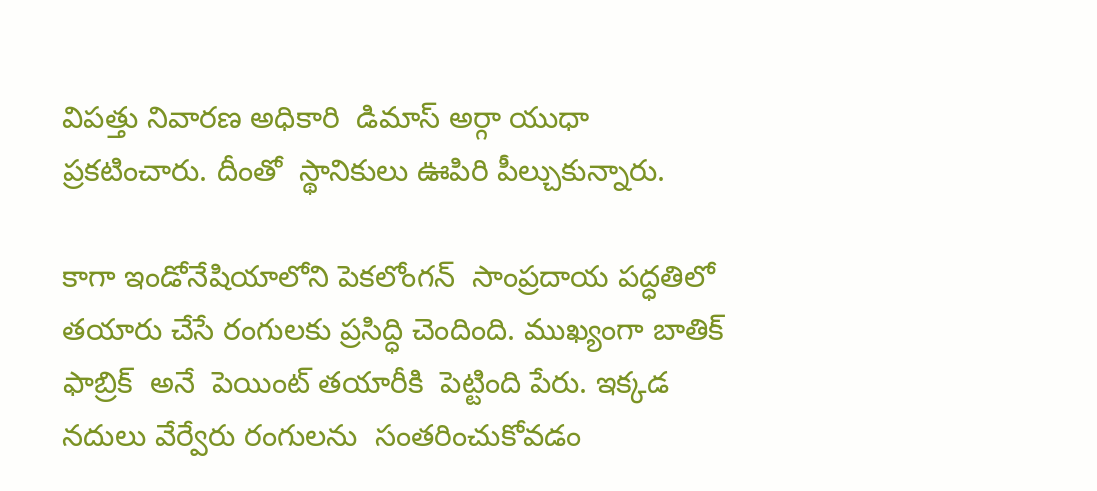విపత్తు నివారణ అధికారి  డిమాస్ అర్గా యుధా  ప్రకటించారు. దీంతో  స్థానికులు ఊపిరి పీల్చుకున్నారు.

కాగా ఇండోనేషియాలోని పెకలోంగన్  సాంప్రదాయ పద్ధతిలో తయారు చేసే రంగులకు ప్రసిద్ధి చెందింది. ముఖ్యంగా బాతిక్ ఫాబ్రిక్  అనే  పెయింట్‌ తయారీకి  పెట్టింది పేరు. ఇక్కడ నదులు వేర్వేరు రంగులను  సంతరించుకోవడం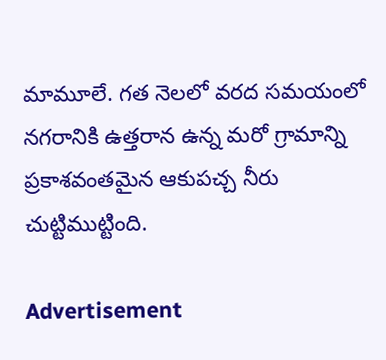మామూలే. గత నెలలో వరద సమయంలో నగరానికి ఉత్తరాన ఉన్న మరో గ్రామాన్ని ప్రకాశవంతమైన ఆకుపచ్చ నీరు చుట్టిముట్టింది.

Advertisement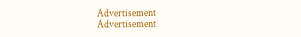Advertisement
Advertisement